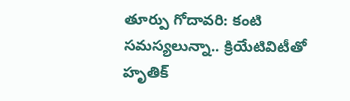తూర్పు గోదావరి: కంటి సమస్యలున్నా.. క్రియేటివిటీతో హృతిక్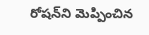రోషన్‌ని మెప్పించిన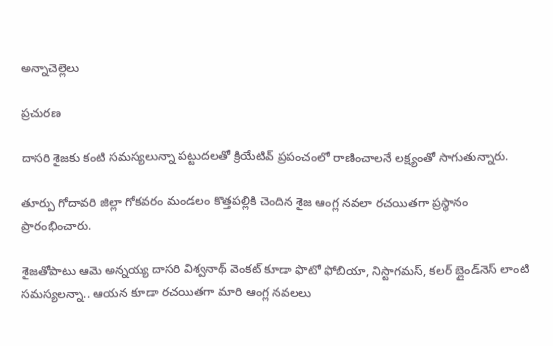అన్నాచెల్లెలు

ప్రచురణ

దాసరి శైజకు కంటి సమస్యలున్నా పట్టుదలతో క్రియేటివ్ ప్రపంచంలో రాణించాలనే లక్ష్యంతో సాగుతున్నారు.

తూర్పు గోదావరి జిల్లా గోకవరం మండలం కొత్తపల్లికి చెందిన శైజ ఆంగ్ల నవలా రచయితగా ప్రస్థానం ప్రారంభించారు.

శైజతోపాటు ఆమె అన్నయ్య దాసరి విశ్వనాథ్ వెంకట్ కూడా ఫొటో ఫోబియా, నిస్టాగమస్, కలర్ బ్లైండ్‌నెస్ లాంటి సమస్యలన్నా.. ఆయన కూడా రచయితగా మారి ఆంగ్ల నవలలు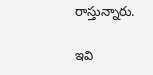రాస్తున్నారు.

ఇవి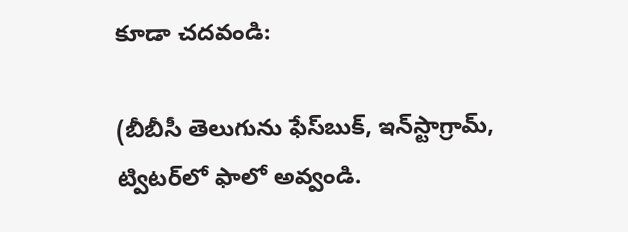కూడా చదవండి:

(బీబీసీ తెలుగును ఫేస్‌బుక్, ఇన్‌స్టాగ్రామ్‌, ట్విటర్‌లో ఫాలో అవ్వండి.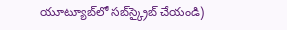యూట్యూబ్‌లో సబ్‌స్క్రైబ్ చేయండి)